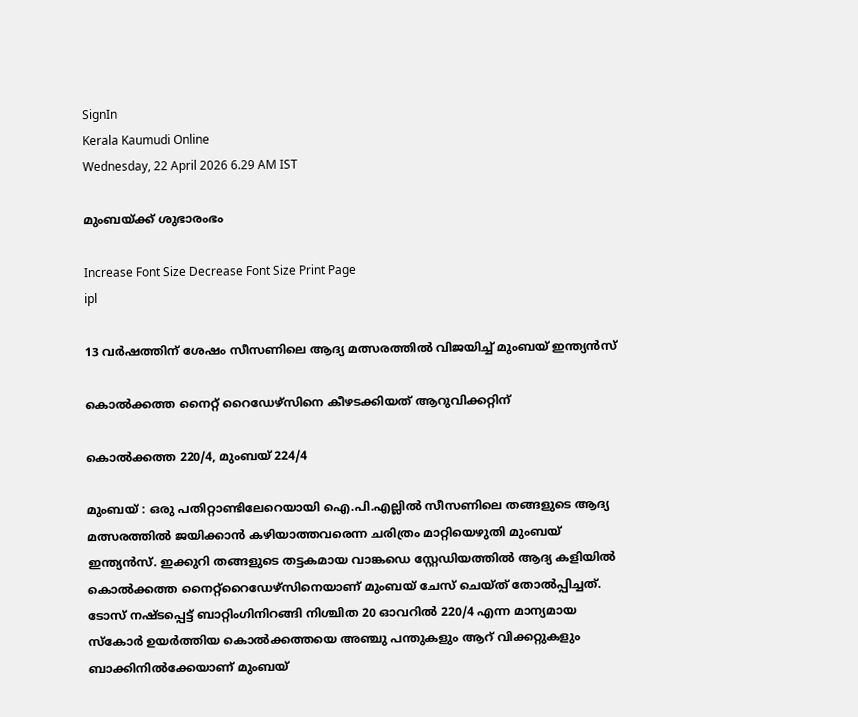SignIn
Kerala Kaumudi Online
Wednesday, 22 April 2026 6.29 AM IST

മുംബയ്ക്ക് ശുഭാരംഭം

Increase Font Size Decrease Font Size Print Page
ipl

13 വർഷത്തിന് ശേഷം സീസണിലെ ആദ്യ മത്സരത്തിൽ വിജയിച്ച് മുംബയ് ഇന്ത്യൻസ്

കൊൽക്കത്ത നൈറ്റ് റൈഡേഴ്സിനെ കീഴടക്കിയത് ആറുവിക്കറ്റിന്

കൊൽക്കത്ത 220/4, മുംബയ് 224/4

മുംബയ് : ഒരു പതിറ്റാണ്ടിലേറെയായി ഐ.പി.എല്ലിൽ സീസണിലെ തങ്ങളുടെ ആദ്യ മത്സരത്തിൽ ജയിക്കാൻ കഴിയാത്തവരെന്ന ചരിത്രം മാറ്റിയെഴുതി മുംബയ് ഇന്ത്യൻസ്. ഇക്കുറി തങ്ങളുടെ തട്ടകമായ വാങ്കഡെ സ്റ്റേഡിയത്തിൽ ആദ്യ കളിയിൽ കൊൽക്കത്ത നൈറ്റ്റൈഡേഴ്സിനെയാണ് മുംബയ് ചേസ് ചെയ്ത് തോൽപ്പിച്ചത്. ടോസ് നഷ്ടപ്പെട്ട് ബാറ്റിംഗിനിറങ്ങി നിശ്ചിത 20 ഓവറിൽ 220/4 എന്ന മാന്യമായ സ്കോർ ഉയർത്തിയ കൊൽക്കത്തയെ അഞ്ചു പന്തുകളും ആറ് വിക്കറ്റുകളും ബാക്കിനിൽക്കേയാണ് മുംബയ്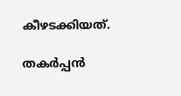കീഴടക്കിയത്.

തകർപ്പൻ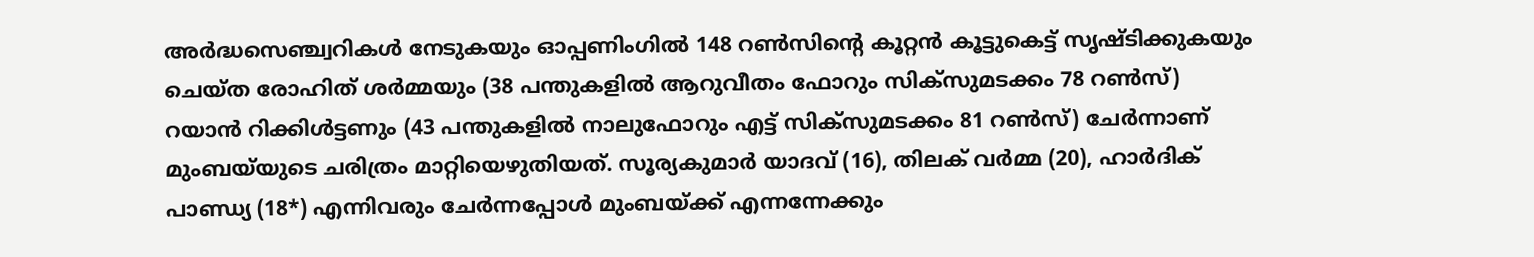അർദ്ധസെഞ്ച്വറികൾ നേടുകയും ഓപ്പണിംഗിൽ 148 റൺസിന്റെ കൂറ്റൻ കൂട്ടുകെട്ട് സൃഷ്ടിക്കുകയും ചെയ്ത രോഹിത് ശർമ്മയും (38 പന്തുകളിൽ ആറുവീതം ഫോറും സിക്സുമടക്കം 78 റൺസ്) റയാൻ റിക്കിൾട്ടണും (43 പന്തുകളിൽ നാലുഫോറും എട്ട് സിക്സുമടക്കം 81 റൺസ്) ചേർന്നാണ് മുംബയ്‌യുടെ ചരിത്രം മാറ്റിയെഴുതിയത്. സൂര്യകുമാർ യാദവ് (16), തിലക് വർമ്മ (20), ഹാർദിക് പാണ്ഡ്യ (18*) എന്നിവരും ചേർന്നപ്പോൾ മുംബയ്ക്ക് എന്നന്നേക്കും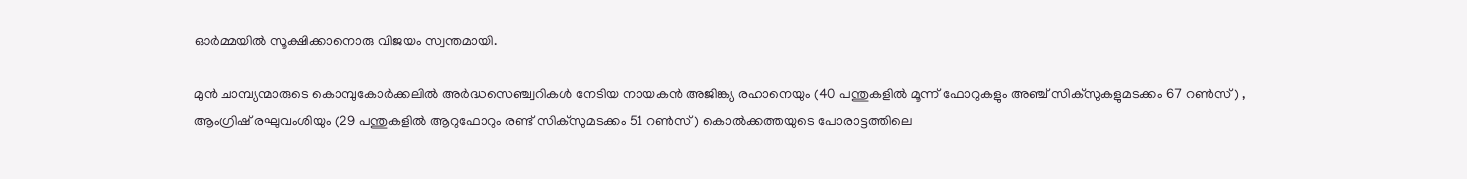ഓർമ്മയിൽ സൂക്ഷിക്കാനൊരു വിജയം സ്വന്തമായി.

മുൻ ചാമ്പ്യന്മാരുടെ കൊമ്പുകോർക്കലിൽ അർദ്ധസെഞ്ച്വറികൾ നേടിയ നായകൻ അജിങ്ക്യ രഹാനെയും (40 പന്തുകളിൽ മൂന്ന് ഫോറുകളും അഞ്ച് സിക്സുകളുമടക്കം 67 റൺസ്) , ആംഗ്രിഷ് രഘുവംശിയും (29 പന്തുകളിൽ ആറുഫോറും രണ്ട് സിക്സുമടക്കം 51 റൺസ് ) കൊൽക്കത്തയുടെ പോരാട്ടത്തിലെ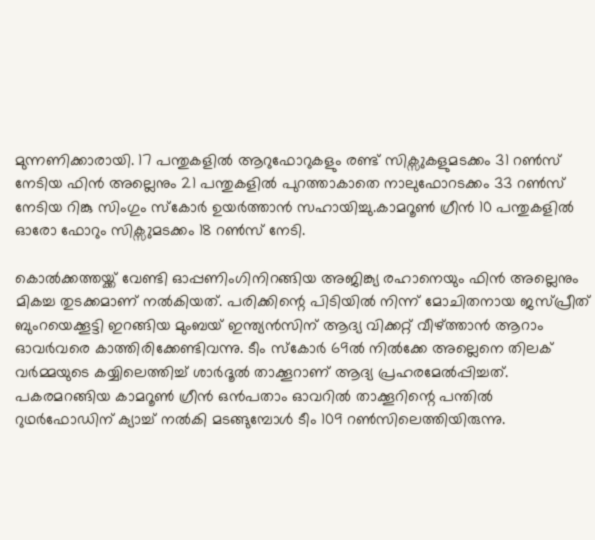മുന്നണിക്കാരായി. 17 പന്തുകളിൽ ആറുഫോറുകളും രണ്ട് സിക്സുകളുമടക്കം 31 റൺസ് നേടിയ ഫിൻ അല്ലെനും 21 പന്തുകളിൽ പുറത്താകാതെ നാലുഫോറടക്കം 33 റൺസ് നേടിയ റിങ്കു സിംഗും സ്കോർ ഉയർത്താൻ സഹായിച്ചു.കാമറൂൺ ഗ്രീൻ 10 പന്തുകളിൽ ഓരോ ഫോറും സിക്സുമടക്കം 18 റൺസ് നേടി.

കൊൽക്കത്തയ്ക്ക് വേണ്ടി ഓപ്പണിംഗിനിറങ്ങിയ അജിങ്ക്യ രഹാനെയും ഫിൻ അല്ലെനും മികച്ച തുടക്കമാണ് നൽകിയത്. പരിക്കിന്റെ പിടിയിൽ നിന്ന് മോചിതനായ ജസ്പ്രീത് ബുംറയെക്കൂട്ടി ഇറങ്ങിയ മുംബയ് ഇന്ത്യൻസിന് ആദ്യ വിക്കറ്റ് വീഴ്ത്താൻ ആറാം ഓവർവരെ കാത്തിരിക്കേണ്ടിവന്നു. ടീം സ്കോർ 69ൽ നിൽക്കേ അല്ലെനെ തിലക് വർമ്മയുടെ കയ്യിലെത്തിച്ച് ശാർദൂൽ താക്കൂറാണ് ആദ്യ പ്രഹരമേൽപ്പിച്ചത്. പകരമറങ്ങിയ കാമറൂൺ ഗ്രീൻ ഒൻപതാം ഓവറിൽ താക്കൂറിന്റെ പന്തിൽ റുഥർഫോഡിന് ക്യാച്ച് നൽകി മടങ്ങുമ്പോൾ ടീം 109 റൺസിലെത്തിയിരുന്നു.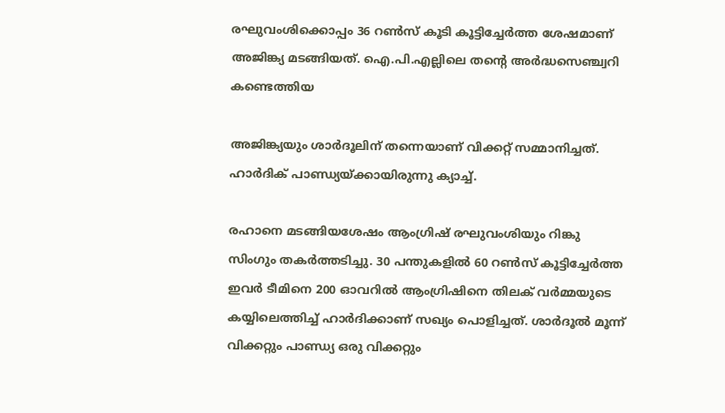രഘുവംശിക്കൊപ്പം 36 റൺസ് കൂടി കൂട്ടിച്ചേർത്ത ശേഷമാണ് അജിങ്ക്യ മടങ്ങിയത്. ഐ.പി.എല്ലിലെ തന്റെ അർദ്ധസെഞ്ച്വറി കണ്ടെത്തിയ

അജിങ്ക്യയും ശാർദൂലിന് തന്നെയാണ് വിക്കറ്റ് സമ്മാനിച്ചത്. ഹാർദിക് പാണ്ഡ്യയ്ക്കായിരുന്നു ക്യാച്ച്.

രഹാനെ മടങ്ങിയശേഷം ആംഗ്രിഷ് രഘുവംശിയും റിങ്കു സിംഗും തകർത്തടിച്ചു. 30 പന്തുകളിൽ 60 റൺസ് കൂട്ടിച്ചേർത്ത ഇവർ ടീമിനെ 200 ഓവറിൽ ആംഗ്രിഷിനെ തിലക് വർമ്മയുടെ കയ്യിലെത്തിച്ച് ഹാർദിക്കാണ് സഖ്യം പൊളിച്ചത്. ശാർദൂൽ മൂന്ന് വിക്കറ്റും പാണ്ഡ്യ ഒരു വിക്കറ്റും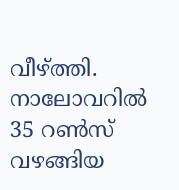വീഴ്ത്തി. നാലോവറിൽ 35 റൺസ് വഴങ്ങിയ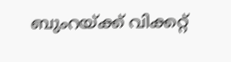ബുംറയ്ക്ക് വിക്കറ്റ്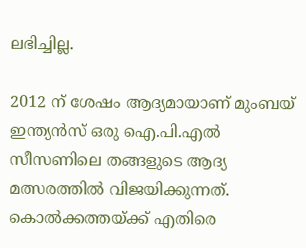ലഭിച്ചില്ല.

2012 ന് ശേഷം ആദ്യമായാണ് മുംബയ് ഇന്ത്യൻസ് ഒരു ഐ.പി.എൽ സീസണിലെ തങ്ങളുടെ ആദ്യ മത്സരത്തിൽ വിജയിക്കുന്നത്. കൊൽക്കത്തയ്ക്ക് എതിരെ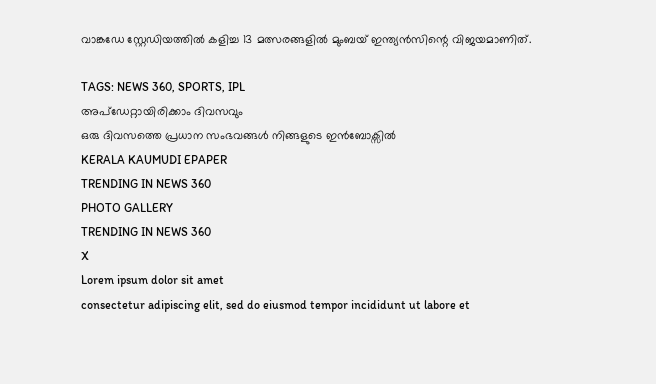വാങ്കഡേ സ്റ്റേഡിയത്തിൽ കളിച്ച 13 മത്സരങ്ങളിൽ മുംബയ് ഇന്ത്യൻസിന്റെ വിജയമാണിത്.

TAGS: NEWS 360, SPORTS, IPL
അപ്ഡേറ്റായിരിക്കാം ദിവസവും
ഒരു ദിവസത്തെ പ്രധാന സംഭവങ്ങൾ നിങ്ങളുടെ ഇൻബോക്സിൽ
KERALA KAUMUDI EPAPER
TRENDING IN NEWS 360
PHOTO GALLERY
TRENDING IN NEWS 360
X
Lorem ipsum dolor sit amet
consectetur adipiscing elit, sed do eiusmod tempor incididunt ut labore et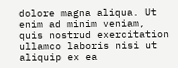dolore magna aliqua. Ut enim ad minim veniam, quis nostrud exercitation ullamco laboris nisi ut aliquip ex ea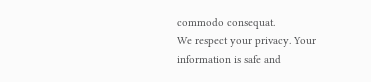commodo consequat.
We respect your privacy. Your information is safe and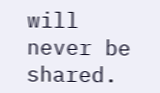will never be shared.